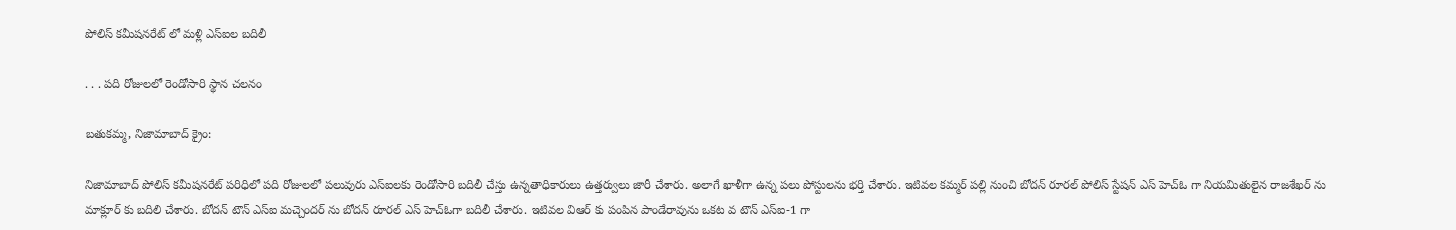పోలిస్ కమీషనరేట్ లో మళ్లి ఎస్ఐల బదిలీ

. . . పది రోజులలో రెండోసారి స్థాన చలనం

బతుకమ్మ, నిజామాబాద్ క్రైం:

నిజామాబాద్ పోలిస్ కమీషనరేట్ పరిధిలో పది రోజులలో పలువురు ఎస్ఐలకు రెండోసారి బదిలీ చేస్తు ఉన్నతాధికారులు ఉత్తర్వులు జారీ చేశారు. అలాగే ఖాళీగా ఉన్న పలు పోస్టులను భర్తి చేశారు. ఇటివల కమ్మర్ పల్లి నుంచి బోదన్ రూరల్ పోలిస్ స్టేషన్ ఎస్ హెచ్ఓ గా నియమితులైన రాజశేఖర్ ను మాక్లూర్ కు బదిలి చేశారు. బోదన్ టౌన్ ఎస్ఐ మచ్చెందర్ ను బోదన్ రూరల్ ఎస్ హెచ్ఓగా బదిలీ చేశారు. ఇటివల విఆర్ కు పంపిన పాండేరావును ఒకట వ టౌన్ ఎస్ఐ-1 గా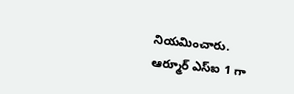నియమించారు. ఆర్మూర్ ఎస్ఐ 1 గా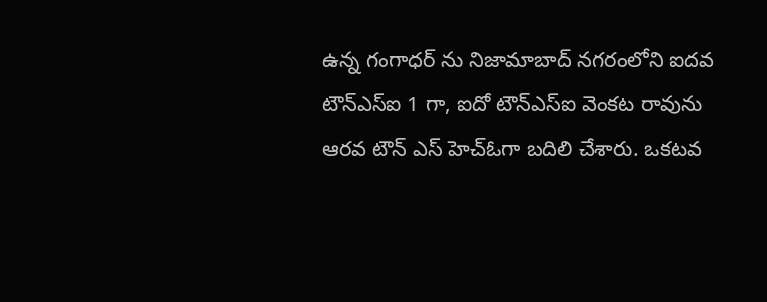ఉన్న గంగాధర్ ను నిజామాబాద్ నగరంలోని ఐదవ టౌన్ఎస్ఐ 1 గా, ఐదో టౌన్ఎస్ఐ వెంకట రావును ఆరవ టౌన్ ఎస్ హెచ్ఓగా బదిలి చేశారు. ఒకటవ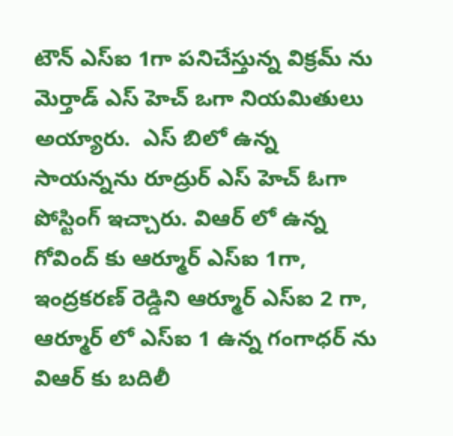టౌన్ ఎస్ఐ 1గా పనిచేస్తున్న విక్రమ్ ను మెర్తాడ్ ఎస్ హెచ్ ఒగా నియమితులు అయ్యారు.  ఎస్ బిలో ఉన్న సాయన్నను రూద్రుర్ ఎస్ హెచ్ ఓగా పోస్టింగ్ ఇచ్చారు. విఆర్ లో ఉన్న గోవింద్ కు ఆర్మూర్ ఎస్ఐ 1గా, ఇంద్రకరణ్ రెడ్డిని ఆర్మూర్ ఎస్ఐ 2 గా, ఆర్మూర్ లో ఎస్ఐ 1 ఉన్న గంగాధర్ ను విఆర్ కు బదిలీ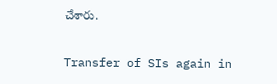చేశారు.

Transfer of SIs again in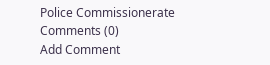Police Commissionerate
Comments (0)
Add Comment